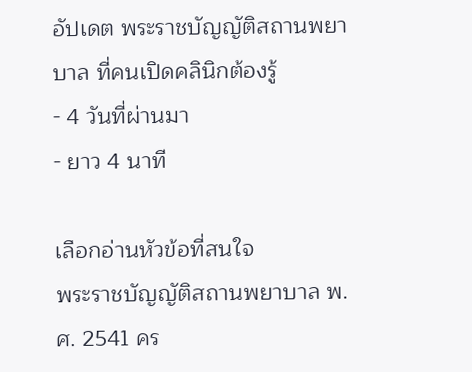อัปเดต พระราชบัญญัติสถานพยาบาล ที่คนเปิดคลินิกต้องรู้
- 4 วันที่ผ่านมา
- ยาว 4 นาที

เลือกอ่านหัวข้อที่สนใจ
พระราชบัญญัติสถานพยาบาล พ.ศ. 2541 คร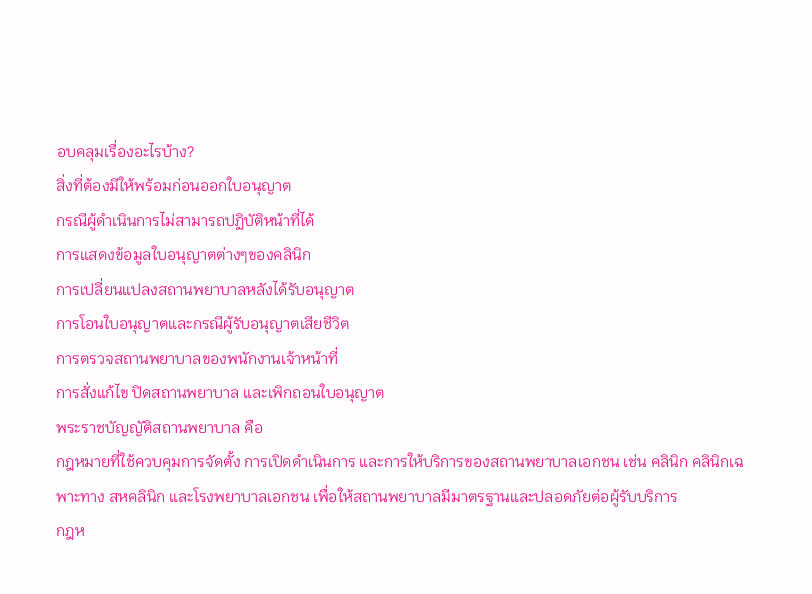อบคลุมเรื่องอะไรบ้าง?
สิ่งที่ต้องมีให้พร้อมก่อนออกใบอนุญาต
กรณีผู้ดำเนินการไม่สามารถปฏิบัติหน้าที่ได้
การแสดงข้อมูลใบอนุญาตต่างๆของคลินิก
การเปลี่ยนแปลงสถานพยาบาลหลังได้รับอนุญาต
การโอนใบอนุญาตและกรณีผู้รับอนุญาตเสียชีวิต
การตรวจสถานพยาบาลของพนักงานเจ้าหน้าที่
การสั่งแก้ไข ปิดสถานพยาบาล และเพิกถอนใบอนุญาต
พระราชบัญญัติสถานพยาบาล คือ
กฎหมายที่ใช้ควบคุมการจัดตั้ง การเปิดดำเนินการ และการให้บริการของสถานพยาบาลเอกชน เช่น คลินิก คลินิกเฉพาะทาง สหคลินิก และโรงพยาบาลเอกชน เพื่อให้สถานพยาบาลมีมาตรฐานและปลอดภัยต่อผู้รับบริการ
กฎห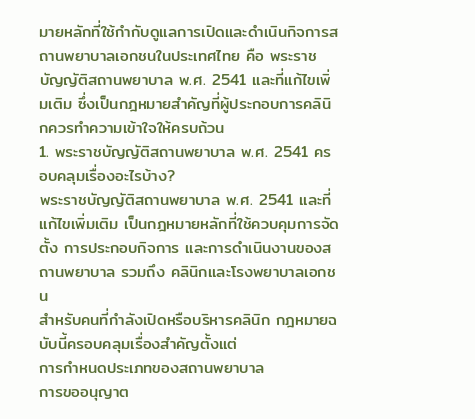มายหลักที่ใช้กำกับดูแลการเปิดและดำเนินกิจการสถานพยาบาลเอกชนในประเทศไทย คือ พระราชบัญญัติสถานพยาบาล พ.ศ. 2541 และที่แก้ไขเพิ่มเติม ซึ่งเป็นกฎหมายสำคัญที่ผู้ประกอบการคลินิกควรทำความเข้าใจให้ครบถ้วน
1. พระราชบัญญัติสถานพยาบาล พ.ศ. 2541 ครอบคลุมเรื่องอะไรบ้าง?
พระราชบัญญัติสถานพยาบาล พ.ศ. 2541 และที่แก้ไขเพิ่มเติม เป็นกฎหมายหลักที่ใช้ควบคุมการจัดตั้ง การประกอบกิจการ และการดำเนินงานของสถานพยาบาล รวมถึง คลินิกและโรงพยาบาลเอกชน
สำหรับคนที่กำลังเปิดหรือบริหารคลินิก กฎหมายฉบับนี้ครอบคลุมเรื่องสำคัญตั้งแต่
การกำหนดประเภทของสถานพยาบาล
การขออนุญาต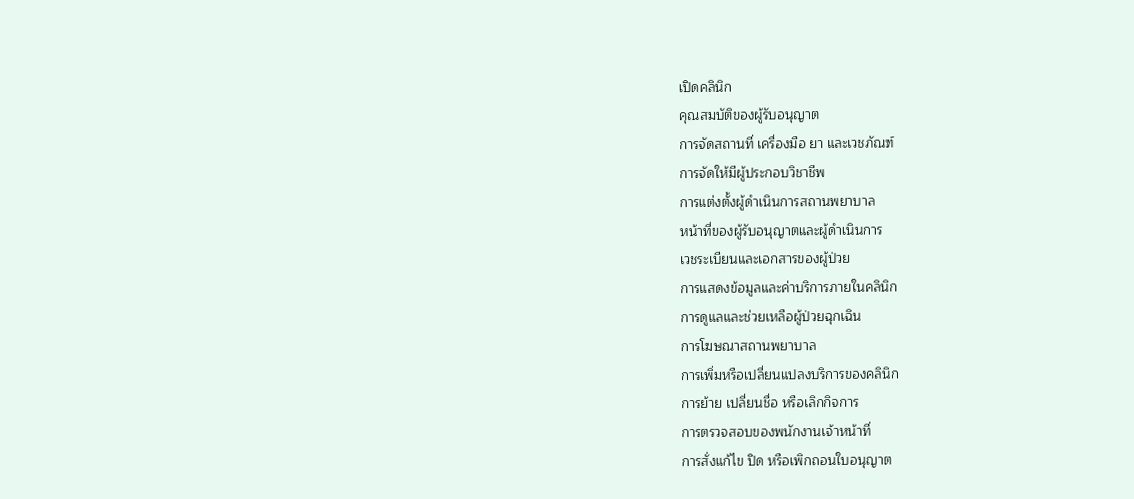เปิดคลินิก
คุณสมบัติของผู้รับอนุญาต
การจัดสถานที่ เครื่องมือ ยา และเวชภัณฑ์
การจัดให้มีผู้ประกอบวิชาชีพ
การแต่งตั้งผู้ดำเนินการสถานพยาบาล
หน้าที่ของผู้รับอนุญาตและผู้ดำเนินการ
เวชระเบียนและเอกสารของผู้ป่วย
การแสดงข้อมูลและค่าบริการภายในคลินิก
การดูแลและช่วยเหลือผู้ป่วยฉุกเฉิน
การโฆษณาสถานพยาบาล
การเพิ่มหรือเปลี่ยนแปลงบริการของคลินิก
การย้าย เปลี่ยนชื่อ หรือเลิกกิจการ
การตรวจสอบของพนักงานเจ้าหน้าที่
การสั่งแก้ไข ปิด หรือเพิกถอนใบอนุญาต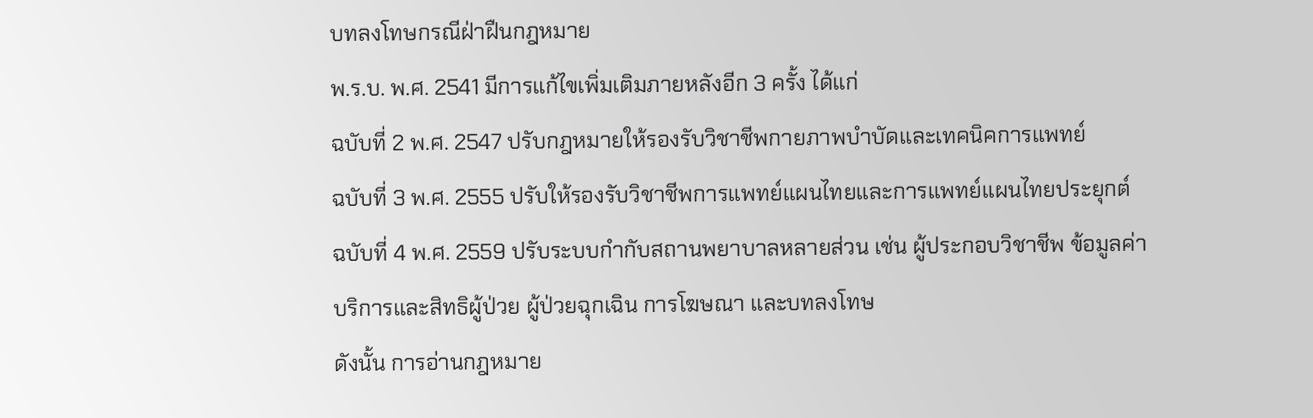บทลงโทษกรณีฝ่าฝืนกฎหมาย
พ.ร.บ. พ.ศ. 2541 มีการแก้ไขเพิ่มเติมภายหลังอีก 3 ครั้ง ได้แก่
ฉบับที่ 2 พ.ศ. 2547 ปรับกฎหมายให้รองรับวิชาชีพกายภาพบำบัดและเทคนิคการแพทย์
ฉบับที่ 3 พ.ศ. 2555 ปรับให้รองรับวิชาชีพการแพทย์แผนไทยและการแพทย์แผนไทยประยุกต์
ฉบับที่ 4 พ.ศ. 2559 ปรับระบบกำกับสถานพยาบาลหลายส่วน เช่น ผู้ประกอบวิชาชีพ ข้อมูลค่าบริการและสิทธิผู้ป่วย ผู้ป่วยฉุกเฉิน การโฆษณา และบทลงโทษ
ดังนั้น การอ่านกฎหมาย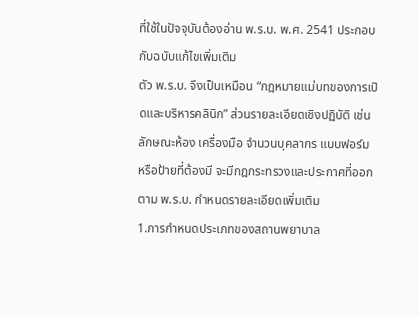ที่ใช้ในปัจจุบันต้องอ่าน พ.ร.บ. พ.ศ. 2541 ประกอบกับฉบับแก้ไขเพิ่มเติม
ตัว พ.ร.บ. จึงเป็นเหมือน “กฎหมายแม่บทของการเปิดและบริหารคลินิก” ส่วนรายละเอียดเชิงปฏิบัติ เช่น ลักษณะห้อง เครื่องมือ จำนวนบุคลากร แบบฟอร์ม หรือป้ายที่ต้องมี จะมีกฎกระทรวงและประกาศที่ออกตาม พ.ร.บ. กำหนดรายละเอียดเพิ่มเติม
1.การกำหนดประเภทของสถานพยาบาล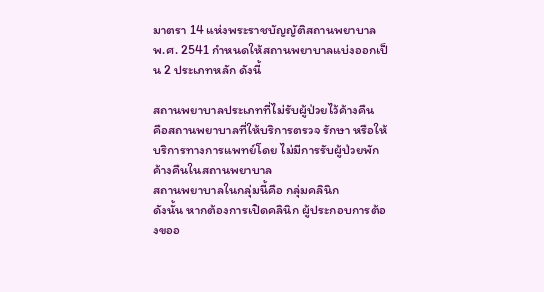มาตรา 14 แห่งพระราชบัญญัติสถานพยาบาล พ.ศ. 2541 กำหนดให้สถานพยาบาลแบ่งออกเป็น 2 ประเภทหลัก ดังนี้

สถานพยาบาลประเภทที่ไม่รับผู้ป่วยไว้ค้างคืน
คือสถานพยาบาลที่ให้บริการตรวจ รักษา หรือให้บริการทางการแพทย์โดย ไม่มีการรับผู้ป่วยพักค้างคืนในสถานพยาบาล
สถานพยาบาลในกลุ่มนี้คือ กลุ่มคลินิก
ดังนั้น หากต้องการเปิดคลินิก ผู้ประกอบการต้องขออ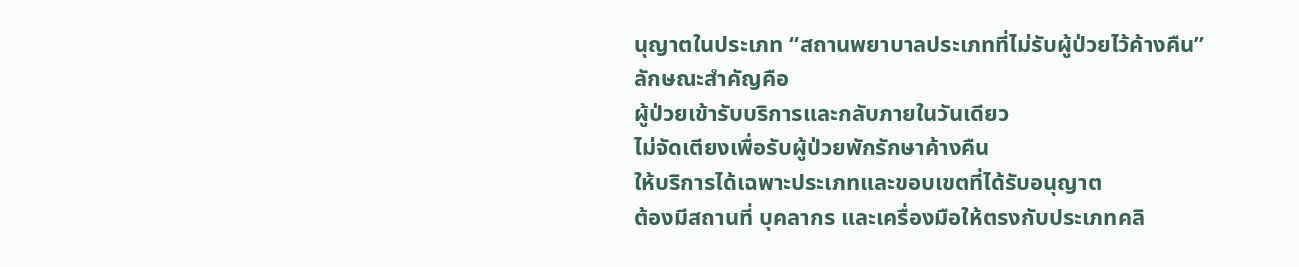นุญาตในประเภท “สถานพยาบาลประเภทที่ไม่รับผู้ป่วยไว้ค้างคืน”
ลักษณะสำคัญคือ
ผู้ป่วยเข้ารับบริการและกลับภายในวันเดียว
ไม่จัดเตียงเพื่อรับผู้ป่วยพักรักษาค้างคืน
ให้บริการได้เฉพาะประเภทและขอบเขตที่ได้รับอนุญาต
ต้องมีสถานที่ บุคลากร และเครื่องมือให้ตรงกับประเภทคลิ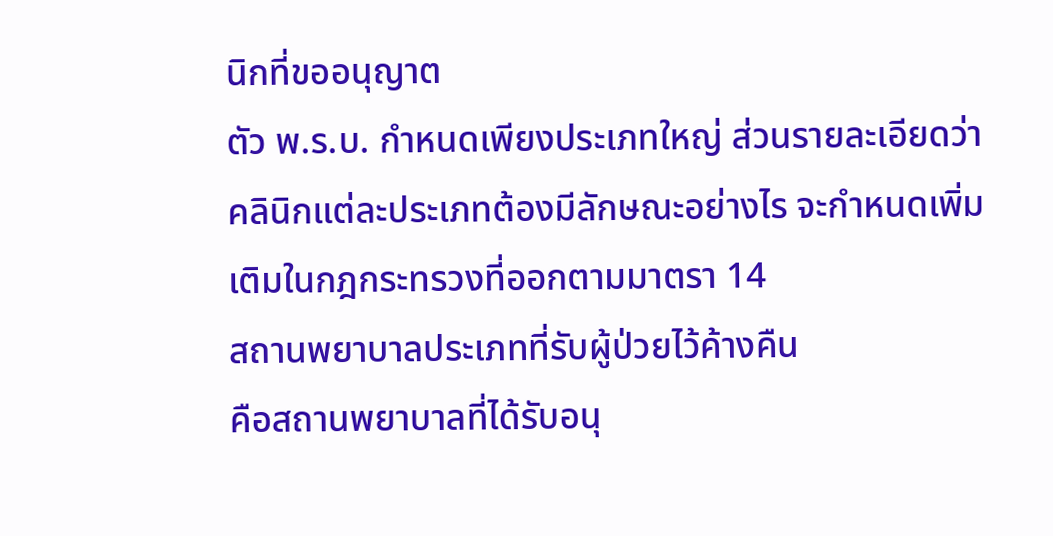นิกที่ขออนุญาต
ตัว พ.ร.บ. กำหนดเพียงประเภทใหญ่ ส่วนรายละเอียดว่า คลินิกแต่ละประเภทต้องมีลักษณะอย่างไร จะกำหนดเพิ่มเติมในกฎกระทรวงที่ออกตามมาตรา 14
สถานพยาบาลประเภทที่รับผู้ป่วยไว้ค้างคืน
คือสถานพยาบาลที่ได้รับอนุ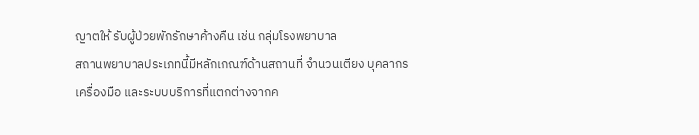ญาตให้ รับผู้ป่วยพักรักษาค้างคืน เช่น กลุ่มโรงพยาบาล
สถานพยาบาลประเภทนี้มีหลักเกณฑ์ด้านสถานที่ จำนวนเตียง บุคลากร เครื่องมือ และระบบบริการที่แตกต่างจากค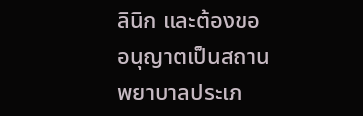ลินิก และต้องขออนุญาตเป็นสถานพยาบาลประเภ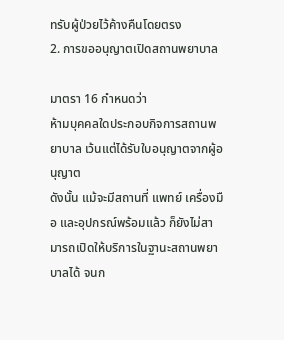ทรับผู้ป่วยไว้ค้างคืนโดยตรง
2. การขออนุญาตเปิดสถานพยาบาล

มาตรา 16 กำหนดว่า
ห้ามบุคคลใดประกอบกิจการสถานพยาบาล เว้นแต่ได้รับใบอนุญาตจากผู้อนุญาต
ดังนั้น แม้จะมีสถานที่ แพทย์ เครื่องมือ และอุปกรณ์พร้อมแล้ว ก็ยังไม่สามารถเปิดให้บริการในฐานะสถานพยาบาลได้ จนก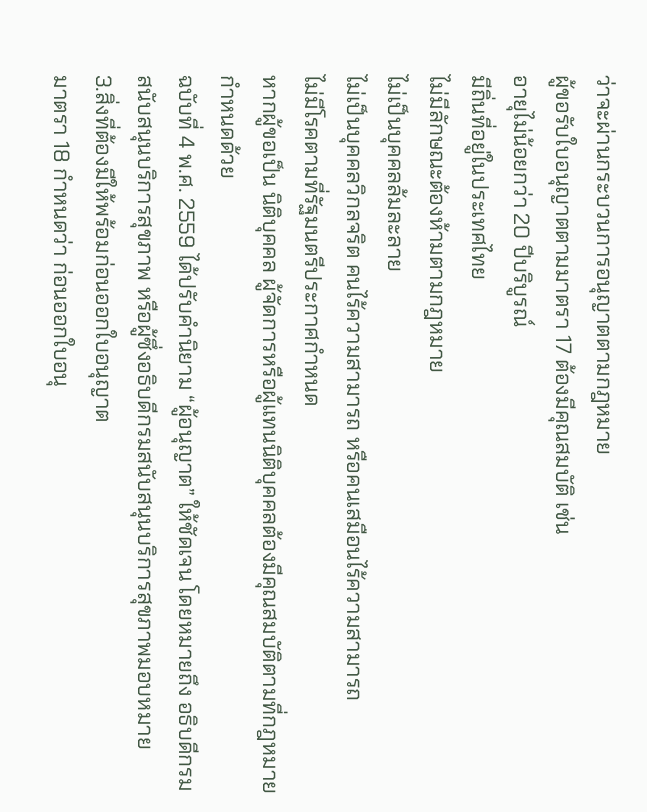ว่าจะผ่านกระบวนการอนุญาตตามกฎหมาย
ผู้ขอรับใบอนุญาตตามมาตรา 17 ต้องมีคุณสมบัติ เช่น
อายุไม่น้อยกว่า 20 ปีบริบูรณ์
มีถิ่นที่อยู่ในประเทศไทย
ไม่มีลักษณะต้องห้ามตามกฎหมาย
ไม่เป็นบุคคลล้มละลาย
ไม่เป็นบุคคลวิกลจริต คนไร้ความสามารถ หรือคนเสมือนไร้ความสามารถ
ไม่มีโรคตามที่รัฐมนตรีประกาศกำหนด
หากผู้ขอเป็น นิติบุคคล ผู้จัดการหรือผู้แทนนิติบุคคลต้องมีคุณสมบัติตามที่กฎหมายกำหนดด้วย
ฉบับที่ 4 พ.ศ. 2559 ได้ปรับคำนิยาม “ผู้อนุญาต” ให้ชัดเจน โดยหมายถึง อธิบดีกรมสนับสนุนบริการสุขภาพ หรือผู้ซึ่งอธิบดีกรมสนับสนุนบริการสุขภาพมอบหมาย
3.สิ่งที่ต้องมีให้พร้อมก่อนออกใบอนุญาต
มาตรา 18 กำหนดว่า ก่อนออกใบอนุ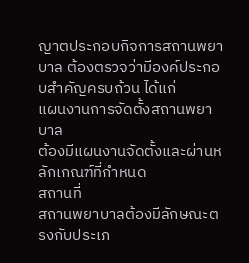ญาตประกอบกิจการสถานพยาบาล ต้องตรวจว่ามีองค์ประกอบสำคัญครบถ้วน ได้แก่
แผนงานการจัดตั้งสถานพยาบาล
ต้องมีแผนงานจัดตั้งและผ่านหลักเกณฑ์ที่กำหนด
สถานที่
สถานพยาบาลต้องมีลักษณะตรงกับประเภ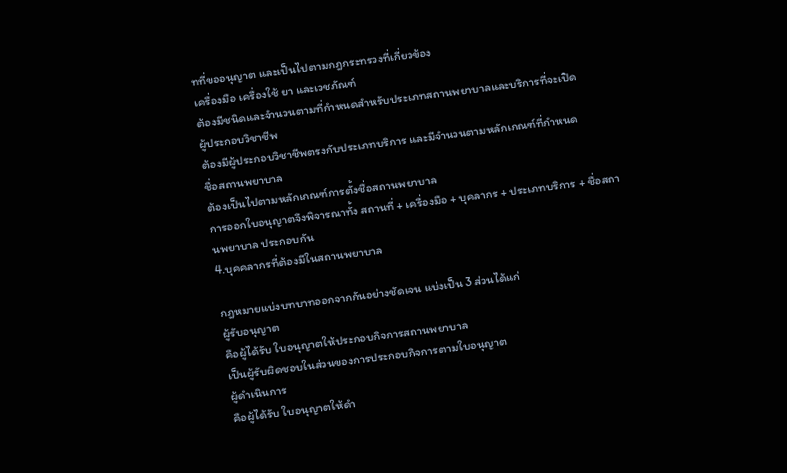ทที่ขออนุญาต และเป็นไปตามกฎกระทรวงที่เกี่ยวข้อง
เครื่องมือ เครื่องใช้ ยา และเวชภัณฑ์
ต้องมีชนิดและจำนวนตามที่กำหนดสำหรับประเภทสถานพยาบาลและบริการที่จะเปิด
ผู้ประกอบวิชาชีพ
ต้องมีผู้ประกอบวิชาชีพตรงกับประเภทบริการ และมีจำนวนตามหลักเกณฑ์ที่กำหนด
ชื่อสถานพยาบาล
ต้องเป็นไปตามหลักเกณฑ์การตั้งชื่อสถานพยาบาล
การออกใบอนุญาตจึงพิจารณาทั้ง สถานที่ + เครื่องมือ + บุคลากร + ประเภทบริการ + ชื่อสถานพยาบาล ประกอบกัน
4.บุคคลากรที่ต้องมีในสถานพยาบาล

กฎหมายแบ่งบทบาทออกจากกันอย่างชัดเจน แบ่งเป็น 3 ส่วนได้แก่
ผู้รับอนุญาต
คือผู้ได้รับ ใบอนุญาตให้ประกอบกิจการสถานพยาบาล
เป็นผู้รับผิดชอบในส่วนของการประกอบกิจการตามใบอนุญาต
ผู้ดำเนินการ
คือผู้ได้รับ ใบอนุญาตให้ดำ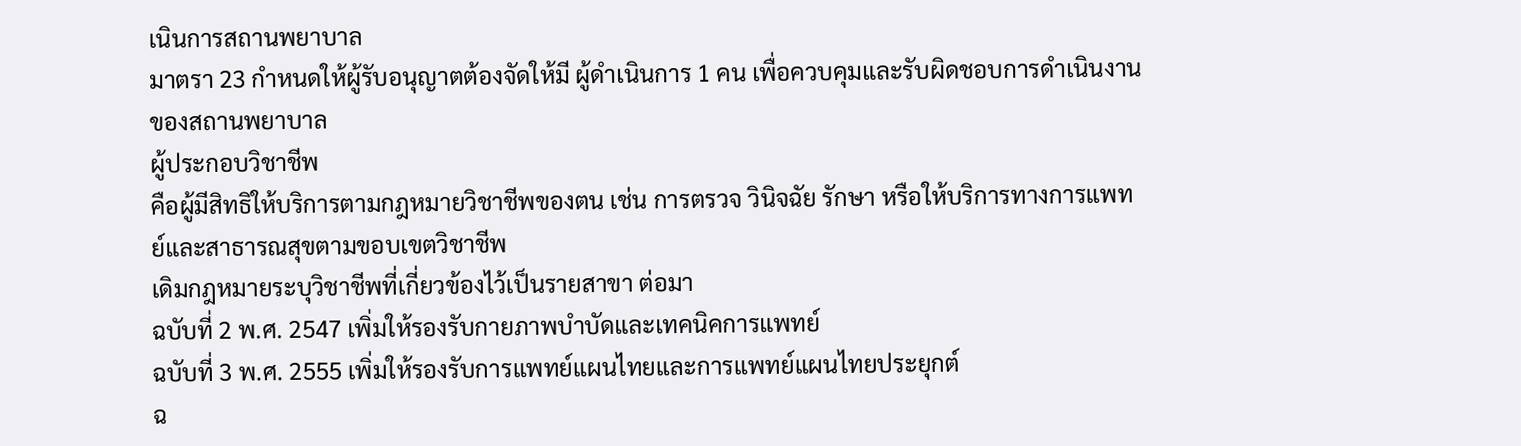เนินการสถานพยาบาล
มาตรา 23 กำหนดให้ผู้รับอนุญาตต้องจัดให้มี ผู้ดำเนินการ 1 คน เพื่อควบคุมและรับผิดชอบการดำเนินงานของสถานพยาบาล
ผู้ประกอบวิชาชีพ
คือผู้มีสิทธิให้บริการตามกฎหมายวิชาชีพของตน เช่น การตรวจ วินิจฉัย รักษา หรือให้บริการทางการแพทย์และสาธารณสุขตามขอบเขตวิชาชีพ
เดิมกฎหมายระบุวิชาชีพที่เกี่ยวข้องไว้เป็นรายสาขา ต่อมา
ฉบับที่ 2 พ.ศ. 2547 เพิ่มให้รองรับกายภาพบำบัดและเทคนิคการแพทย์
ฉบับที่ 3 พ.ศ. 2555 เพิ่มให้รองรับการแพทย์แผนไทยและการแพทย์แผนไทยประยุกต์
ฉ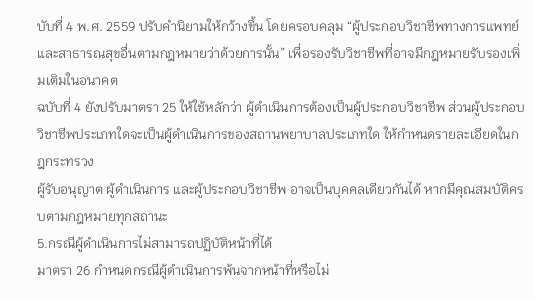บับที่ 4 พ.ศ. 2559 ปรับคำนิยามให้กว้างขึ้น โดยครอบคลุม “ผู้ประกอบวิชาชีพทางการแพทย์และสาธารณสุขอื่นตามกฎหมายว่าด้วยการนั้น” เพื่อรองรับวิชาชีพที่อาจมีกฎหมายรับรองเพิ่มเติมในอนาคต
ฉบับที่ 4 ยังปรับมาตรา 25 ให้ใช้หลักว่า ผู้ดำเนินการต้องเป็นผู้ประกอบวิชาชีพ ส่วนผู้ประกอบวิชาชีพประเภทใดจะเป็นผู้ดำเนินการของสถานพยาบาลประเภทใด ให้กำหนดรายละเอียดในกฎกระทรวง
ผู้รับอนุญาต ผู้ดำเนินการ และผู้ประกอบวิชาชีพ อาจเป็นบุคคลเดียวกันได้ หากมีคุณสมบัติครบตามกฎหมายทุกสถานะ
5.กรณีผู้ดำเนินการไม่สามารถปฏิบัติหน้าที่ได้
มาตรา 26 กำหนดกรณีผู้ดำเนินการพ้นจากหน้าที่หรือไม่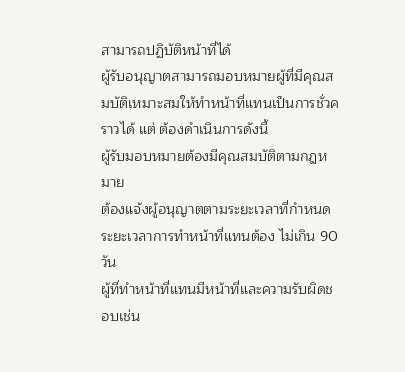สามารถปฏิบัติหน้าที่ได้
ผู้รับอนุญาตสามารถมอบหมายผู้ที่มีคุณสมบัติเหมาะสมให้ทำหน้าที่แทนเป็นการชั่วคราวได้ แต่ ต้องดำเนินการดังนี้
ผู้รับมอบหมายต้องมีคุณสมบัติตามกฎหมาย
ต้องแจ้งผู้อนุญาตตามระยะเวลาที่กำหนด
ระยะเวลาการทำหน้าที่แทนต้อง ไม่เกิน 90 วัน
ผู้ที่ทำหน้าที่แทนมีหน้าที่และความรับผิดชอบเช่น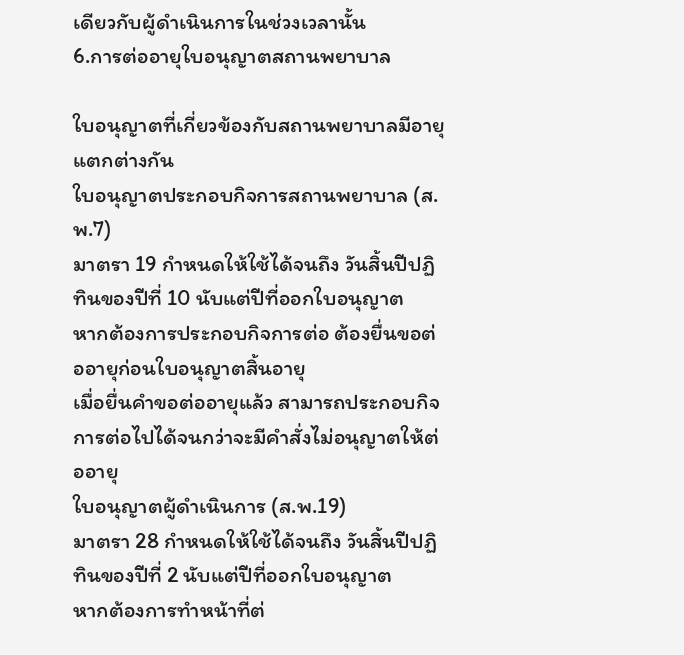เดียวกับผู้ดำเนินการในช่วงเวลานั้น
6.การต่ออายุใบอนุญาตสถานพยาบาล

ใบอนุญาตที่เกี่ยวข้องกับสถานพยาบาลมีอายุแตกต่างกัน
ใบอนุญาตประกอบกิจการสถานพยาบาล (ส.พ.7)
มาตรา 19 กำหนดให้ใช้ได้จนถึง วันสิ้นปีปฏิทินของปีที่ 10 นับแต่ปีที่ออกใบอนุญาต
หากต้องการประกอบกิจการต่อ ต้องยื่นขอต่ออายุก่อนใบอนุญาตสิ้นอายุ
เมื่อยื่นคำขอต่ออายุแล้ว สามารถประกอบกิจการต่อไปได้จนกว่าจะมีคำสั่งไม่อนุญาตให้ต่ออายุ
ใบอนุญาตผู้ดำเนินการ (ส.พ.19)
มาตรา 28 กำหนดให้ใช้ได้จนถึง วันสิ้นปีปฏิทินของปีที่ 2 นับแต่ปีที่ออกใบอนุญาต
หากต้องการทำหน้าที่ต่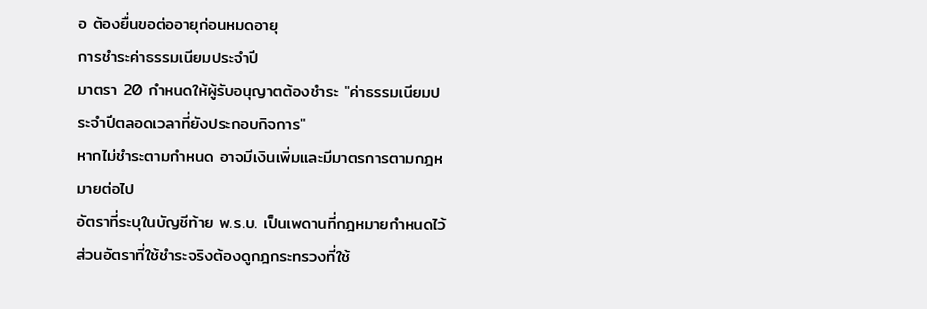อ ต้องยื่นขอต่ออายุก่อนหมดอายุ
การชำระค่าธรรมเนียมประจำปี
มาตรา 20 กำหนดให้ผู้รับอนุญาตต้องชำระ "ค่าธรรมเนียมประจำปีตลอดเวลาที่ยังประกอบกิจการ"
หากไม่ชำระตามกำหนด อาจมีเงินเพิ่มและมีมาตรการตามกฎหมายต่อไป
อัตราที่ระบุในบัญชีท้าย พ.ร.บ. เป็นเพดานที่กฎหมายกำหนดไว้ ส่วนอัตราที่ใช้ชำระจริงต้องดูกฎกระทรวงที่ใช้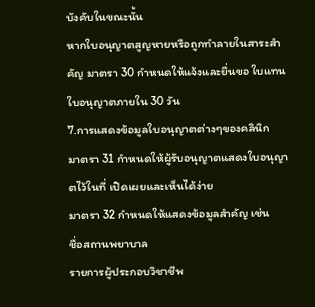บังคับในขณะนั้น
หากใบอนุญาตสูญหายหรือถูกทำลายในสาระสำคัญ มาตรา 30 กำหนดให้แจ้งและยื่นขอ ใบแทนใบอนุญาตภายใน 30 วัน
7.การแสดงข้อมูลใบอนุญาตต่างๆของคลินิก
มาตรา 31 กำหนดให้ผู้รับอนุญาตแสดงใบอนุญาตไว้ในที่ เปิดเผยและเห็นได้ง่าย
มาตรา 32 กำหนดให้แสดงข้อมูลสำคัญ เช่น
ชื่อสถานพยาบาล
รายการผู้ประกอบวิชาชีพ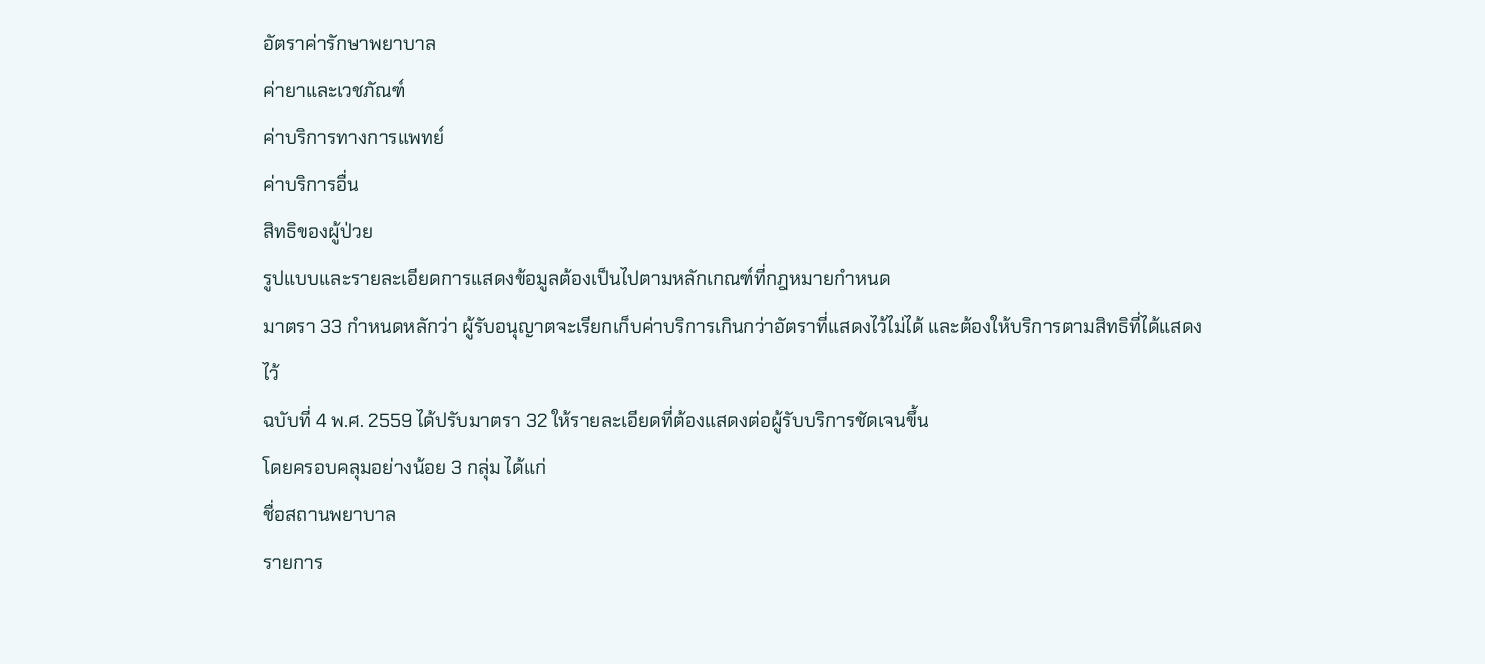อัตราค่ารักษาพยาบาล
ค่ายาและเวชภัณฑ์
ค่าบริการทางการแพทย์
ค่าบริการอื่น
สิทธิของผู้ป่วย
รูปแบบและรายละเอียดการแสดงข้อมูลต้องเป็นไปตามหลักเกณฑ์ที่กฎหมายกำหนด
มาตรา 33 กำหนดหลักว่า ผู้รับอนุญาตจะเรียกเก็บค่าบริการเกินกว่าอัตราที่แสดงไว้ไม่ได้ และต้องให้บริการตามสิทธิที่ได้แสดงไว้
ฉบับที่ 4 พ.ศ. 2559 ได้ปรับมาตรา 32 ให้รายละเอียดที่ต้องแสดงต่อผู้รับบริการชัดเจนขึ้น
โดยครอบคลุมอย่างน้อย 3 กลุ่ม ได้แก่
ชื่อสถานพยาบาล
รายการ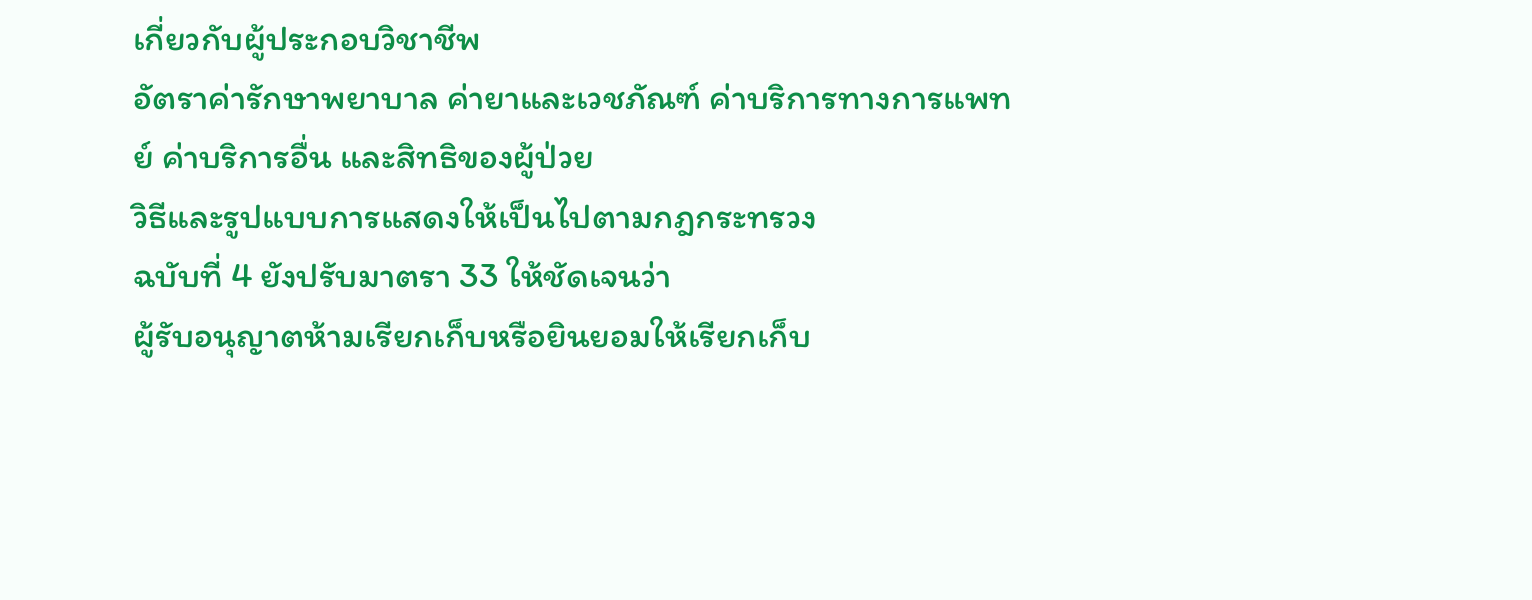เกี่ยวกับผู้ประกอบวิชาชีพ
อัตราค่ารักษาพยาบาล ค่ายาและเวชภัณฑ์ ค่าบริการทางการแพทย์ ค่าบริการอื่น และสิทธิของผู้ป่วย
วิธีและรูปแบบการแสดงให้เป็นไปตามกฎกระทรวง
ฉบับที่ 4 ยังปรับมาตรา 33 ให้ชัดเจนว่า
ผู้รับอนุญาตห้ามเรียกเก็บหรือยินยอมให้เรียกเก็บ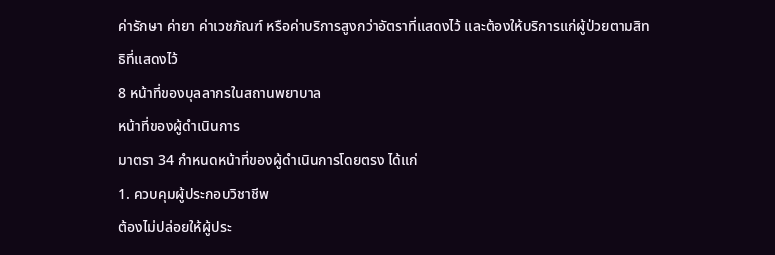ค่ารักษา ค่ายา ค่าเวชภัณฑ์ หรือค่าบริการสูงกว่าอัตราที่แสดงไว้ และต้องให้บริการแก่ผู้ป่วยตามสิทธิที่แสดงไว้
8 หน้าที่ของบุลลากรในสถานพยาบาล
หน้าที่ของผู้ดำเนินการ
มาตรา 34 กำหนดหน้าที่ของผู้ดำเนินการโดยตรง ได้แก่
1. ควบคุมผู้ประกอบวิชาชีพ
ต้องไม่ปล่อยให้ผู้ประ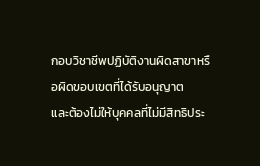กอบวิชาชีพปฏิบัติงานผิดสาขาหรือผิดขอบเขตที่ได้รับอนุญาต
และต้องไม่ให้บุคคลที่ไม่มีสิทธิประ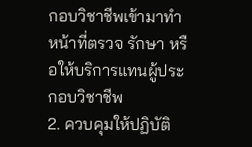กอบวิชาชีพเข้ามาทำหน้าที่ตรวจ รักษา หรือให้บริการแทนผู้ประกอบวิชาชีพ
2. ควบคุมให้ปฏิบัติ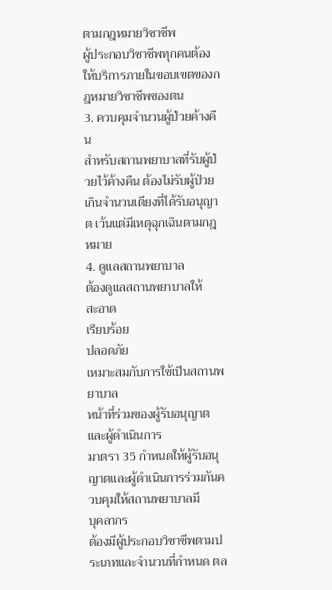ตามกฎหมายวิชาชีพ
ผู้ประกอบวิชาชีพทุกคนต้องให้บริการภายในขอบเขตของกฎหมายวิชาชีพของตน
3. ควบคุมจำนวนผู้ป่วยค้างคืน
สำหรับสถานพยาบาลที่รับผู้ป่วยไว้ค้างคืน ต้องไม่รับผู้ป่วยเกินจำนวนเตียงที่ได้รับอนุญาต เว้นแต่มีเหตุฉุกเฉินตามกฎหมาย
4. ดูแลสถานพยาบาล
ต้องดูแลสถานพยาบาลให้
สะอาด
เรียบร้อย
ปลอดภัย
เหมาะสมกับการใช้เป็นสถานพยาบาล
หน้าที่ร่วมของผู้รับอนุญาตและผู้ดำเนินการ
มาตรา 35 กำหนดให้ผู้รับอนุญาตและผู้ดำเนินการร่วมกันควบคุมให้สถานพยาบาลมี
บุคลากร
ต้องมีผู้ประกอบวิชาชีพตามประเภทและจำนวนที่กำหนด ตล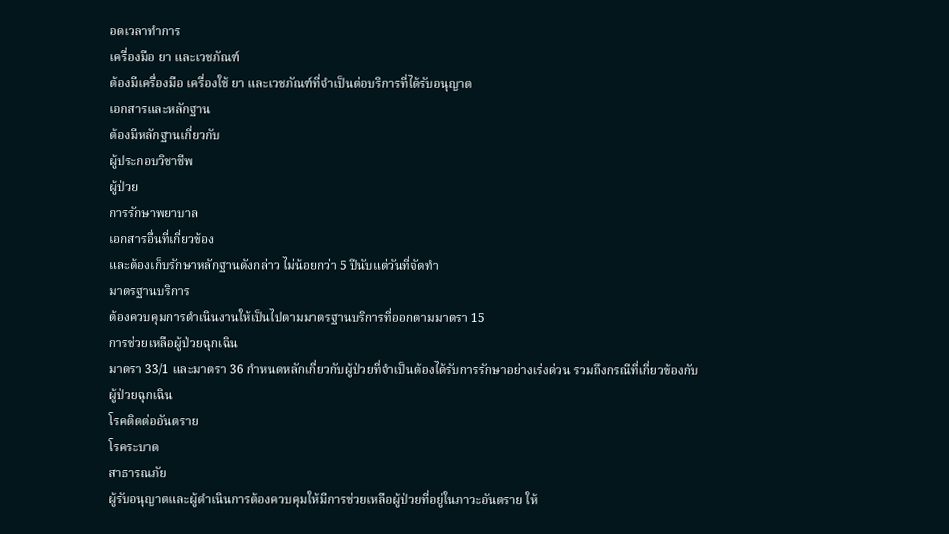อดเวลาทำการ
เครื่องมือ ยา และเวชภัณฑ์
ต้องมีเครื่องมือ เครื่องใช้ ยา และเวชภัณฑ์ที่จำเป็นต่อบริการที่ได้รับอนุญาต
เอกสารและหลักฐาน
ต้องมีหลักฐานเกี่ยวกับ
ผู้ประกอบวิชาชีพ
ผู้ป่วย
การรักษาพยาบาล
เอกสารอื่นที่เกี่ยวข้อง
และต้องเก็บรักษาหลักฐานดังกล่าว ไม่น้อยกว่า 5 ปีนับแต่วันที่จัดทำ
มาตรฐานบริการ
ต้องควบคุมการดำเนินงานให้เป็นไปตามมาตรฐานบริการที่ออกตามมาตรา 15
การช่วยเหลือผู้ป่วยฉุกเฉิน
มาตรา 33/1 และมาตรา 36 กำหนดหลักเกี่ยวกับผู้ป่วยที่จำเป็นต้องได้รับการรักษาอย่างเร่งด่วน รวมถึงกรณีที่เกี่ยวข้องกับ
ผู้ป่วยฉุกเฉิน
โรคติดต่ออันตราย
โรคระบาด
สาธารณภัย
ผู้รับอนุญาตและผู้ดำเนินการต้องควบคุมให้มีการช่วยเหลือผู้ป่วยที่อยู่ในภาวะอันตราย ให้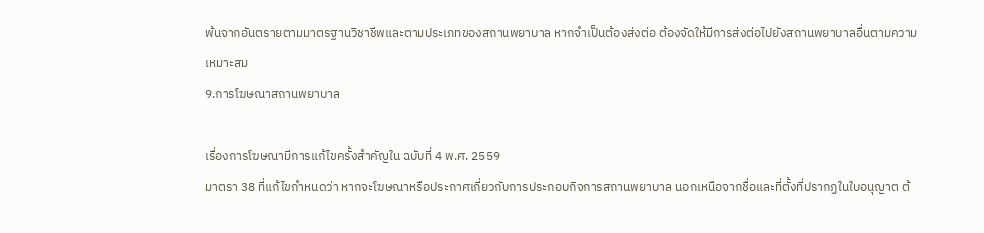พ้นจากอันตรายตามมาตรฐานวิชาชีพและตามประเภทของสถานพยาบาล หากจำเป็นต้องส่งต่อ ต้องจัดให้มีการส่งต่อไปยังสถานพยาบาลอื่นตามความเหมาะสม
9.การโฆษณาสถานพยาบาล

เรื่องการโฆษณามีการแก้ไขครั้งสำคัญใน ฉบับที่ 4 พ.ศ. 2559
มาตรา 38 ที่แก้ไขกำหนดว่า หากจะโฆษณาหรือประกาศเกี่ยวกับการประกอบกิจการสถานพยาบาล นอกเหนือจากชื่อและที่ตั้งที่ปรากฏในใบอนุญาต ต้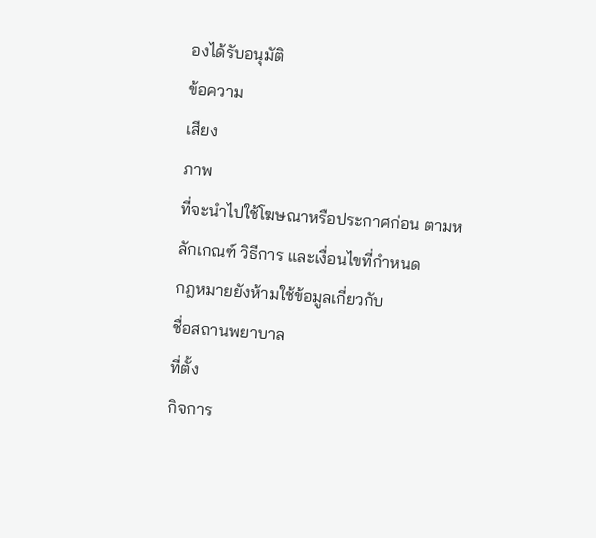องได้รับอนุมัติ
ข้อความ
เสียง
ภาพ
ที่จะนำไปใช้โฆษณาหรือประกาศก่อน ตามหลักเกณฑ์ วิธีการ และเงื่อนไขที่กำหนด
กฎหมายยังห้ามใช้ข้อมูลเกี่ยวกับ
ชื่อสถานพยาบาล
ที่ตั้ง
กิจการ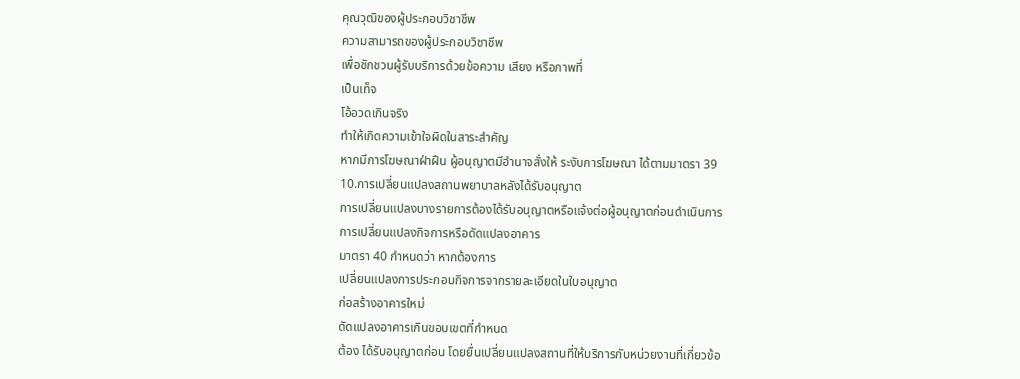คุณวุฒิของผู้ประกอบวิชาชีพ
ความสามารถของผู้ประกอบวิชาชีพ
เพื่อชักชวนผู้รับบริการด้วยข้อความ เสียง หรือภาพที่
เป็นเท็จ
โอ้อวดเกินจริง
ทำให้เกิดความเข้าใจผิดในสาระสำคัญ
หากมีการโฆษณาฝ่าฝืน ผู้อนุญาตมีอำนาจสั่งให้ ระงับการโฆษณา ได้ตามมาตรา 39
10.การเปลี่ยนแปลงสถานพยาบาลหลังได้รับอนุญาต
การเปลี่ยนแปลงบางรายการต้องได้รับอนุญาตหรือแจ้งต่อผู้อนุญาตก่อนดำเนินการ
การเปลี่ยนแปลงกิจการหรือดัดแปลงอาคาร
มาตรา 40 กำหนดว่า หากต้องการ
เปลี่ยนแปลงการประกอบกิจการจากรายละเอียดในใบอนุญาต
ก่อสร้างอาคารใหม่
ดัดแปลงอาคารเกินขอบเขตที่กำหนด
ต้อง ได้รับอนุญาตก่อน โดยยื่นเปลี่ยนแปลงสถานที่ให้บริการกับหน่วยงานที่เกี่ยวข้อ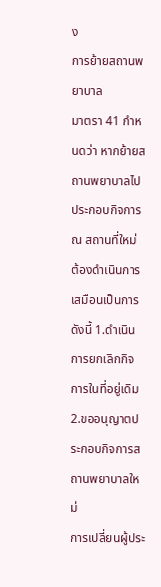ง
การย้ายสถานพยาบาล
มาตรา 41 กำหนดว่า หากย้ายสถานพยาบาลไปประกอบกิจการ ณ สถานที่ใหม่ ต้องดำเนินการเสมือนเป็นการ
ดังนี้ 1.ดำเนินการยกเลิกกิจการในที่อยู่เดิม
2.ขออนุญาตประกอบกิจการสถานพยาบาลใหม่
การเปลี่ยนผู้ประ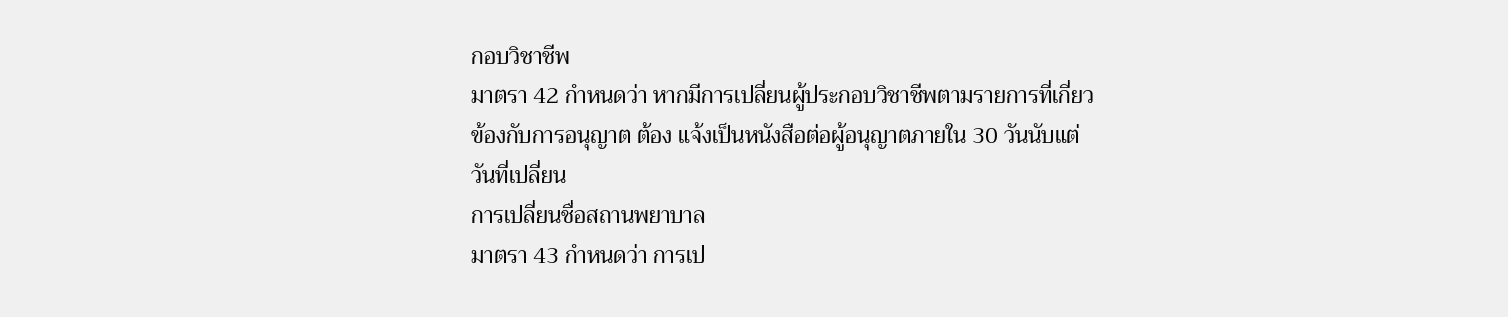กอบวิชาชีพ
มาตรา 42 กำหนดว่า หากมีการเปลี่ยนผู้ประกอบวิชาชีพตามรายการที่เกี่ยวข้องกับการอนุญาต ต้อง แจ้งเป็นหนังสือต่อผู้อนุญาตภายใน 30 วันนับแต่วันที่เปลี่ยน
การเปลี่ยนชื่อสถานพยาบาล
มาตรา 43 กำหนดว่า การเป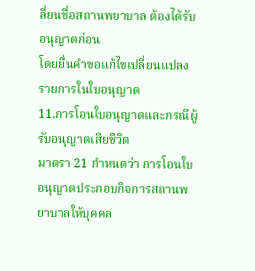ลี่ยนชื่อสถานพยาบาล ต้องได้รับอนุญาตก่อน
โดยยื่นคำขอแก้ไขเปลี่ยนแปลงรายการในใบอนุญาต
11.การโอนใบอนุญาตและกรณีผู้รับอนุญาตเสียชีวิต
มาตรา 21 กำหนดว่า การโอนใบอนุญาตประกอบกิจการสถานพยาบาลให้บุคคล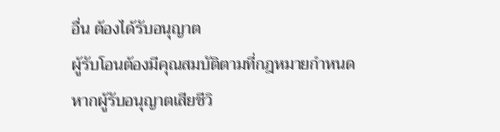อื่น ต้องได้รับอนุญาต
ผู้รับโอนต้องมีคุณสมบัติตามที่กฎหมายกำหนด
หากผู้รับอนุญาตเสียชีวิ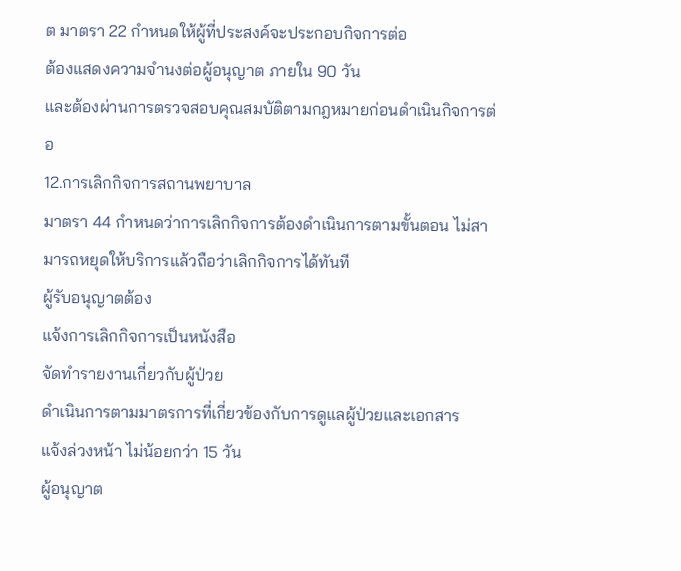ต มาตรา 22 กำหนดให้ผู้ที่ประสงค์จะประกอบกิจการต่อ
ต้องแสดงความจำนงต่อผู้อนุญาต ภายใน 90 วัน
และต้องผ่านการตรวจสอบคุณสมบัติตามกฎหมายก่อนดำเนินกิจการต่อ
12.การเลิกกิจการสถานพยาบาล
มาตรา 44 กำหนดว่าการเลิกกิจการต้องดำเนินการตามขั้นตอน ไม่สามารถหยุดให้บริการแล้วถือว่าเลิกกิจการได้ทันที
ผู้รับอนุญาตต้อง
แจ้งการเลิกกิจการเป็นหนังสือ
จัดทำรายงานเกี่ยวกับผู้ป่วย
ดำเนินการตามมาตรการที่เกี่ยวข้องกับการดูแลผู้ป่วยและเอกสาร
แจ้งล่วงหน้า ไม่น้อยกว่า 15 วัน
ผู้อนุญาต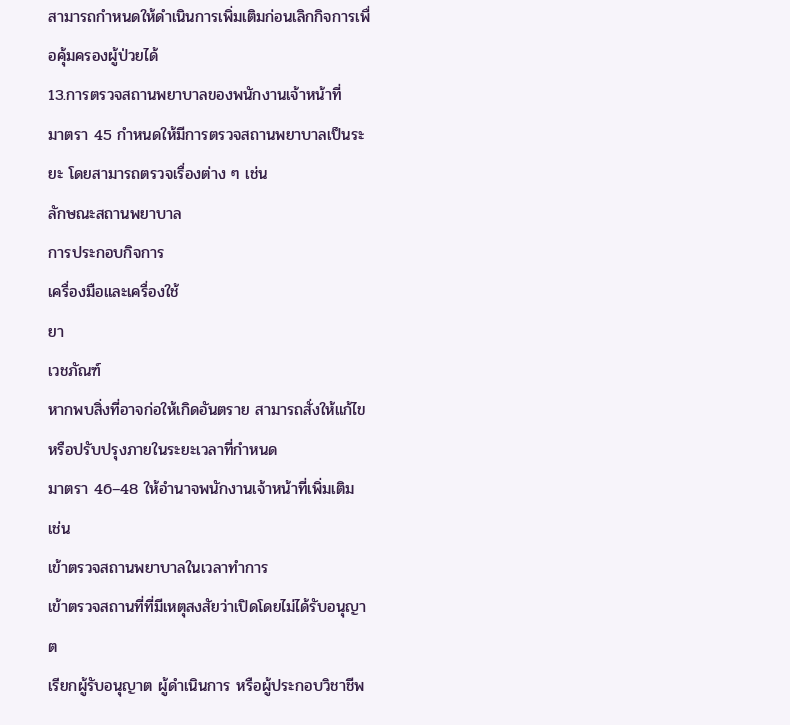สามารถกำหนดให้ดำเนินการเพิ่มเติมก่อนเลิกกิจการเพื่อคุ้มครองผู้ป่วยได้
13.การตรวจสถานพยาบาลของพนักงานเจ้าหน้าที่
มาตรา 45 กำหนดให้มีการตรวจสถานพยาบาลเป็นระยะ โดยสามารถตรวจเรื่องต่าง ๆ เช่น
ลักษณะสถานพยาบาล
การประกอบกิจการ
เครื่องมือและเครื่องใช้
ยา
เวชภัณฑ์
หากพบสิ่งที่อาจก่อให้เกิดอันตราย สามารถสั่งให้แก้ไขหรือปรับปรุงภายในระยะเวลาที่กำหนด
มาตรา 46–48 ให้อำนาจพนักงานเจ้าหน้าที่เพิ่มเติม เช่น
เข้าตรวจสถานพยาบาลในเวลาทำการ
เข้าตรวจสถานที่ที่มีเหตุสงสัยว่าเปิดโดยไม่ได้รับอนุญาต
เรียกผู้รับอนุญาต ผู้ดำเนินการ หรือผู้ประกอบวิชาชีพ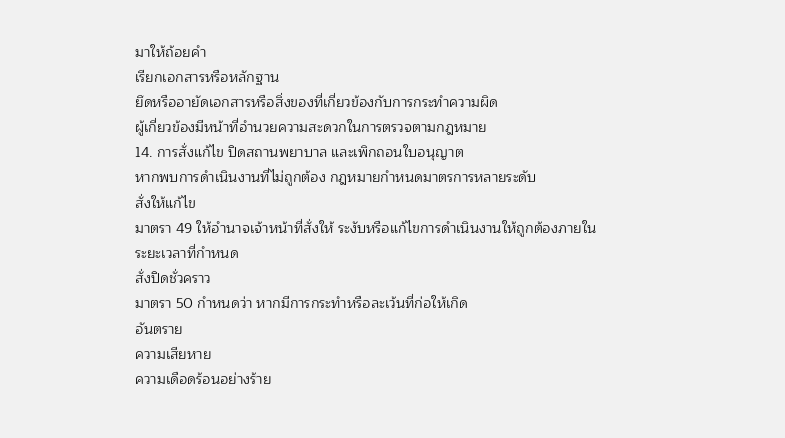มาให้ถ้อยคำ
เรียกเอกสารหรือหลักฐาน
ยึดหรืออายัดเอกสารหรือสิ่งของที่เกี่ยวข้องกับการกระทำความผิด
ผู้เกี่ยวข้องมีหน้าที่อำนวยความสะดวกในการตรวจตามกฎหมาย
14. การสั่งแก้ไข ปิดสถานพยาบาล และเพิกถอนใบอนุญาต
หากพบการดำเนินงานที่ไม่ถูกต้อง กฎหมายกำหนดมาตรการหลายระดับ
สั่งให้แก้ไข
มาตรา 49 ให้อำนาจเจ้าหน้าที่สั่งให้ ระงับหรือแก้ไขการดำเนินงานให้ถูกต้องภายในระยะเวลาที่กำหนด
สั่งปิดชั่วคราว
มาตรา 50 กำหนดว่า หากมีการกระทำหรือละเว้นที่ก่อให้เกิด
อันตราย
ความเสียหาย
ความเดือดร้อนอย่างร้าย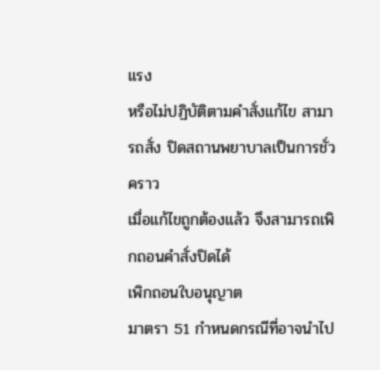แรง
หรือไม่ปฏิบัติตามคำสั่งแก้ไข สามารถสั่ง ปิดสถานพยาบาลเป็นการชั่วคราว
เมื่อแก้ไขถูกต้องแล้ว จึงสามารถเพิกถอนคำสั่งปิดได้
เพิกถอนใบอนุญาต
มาตรา 51 กำหนดกรณีที่อาจนำไป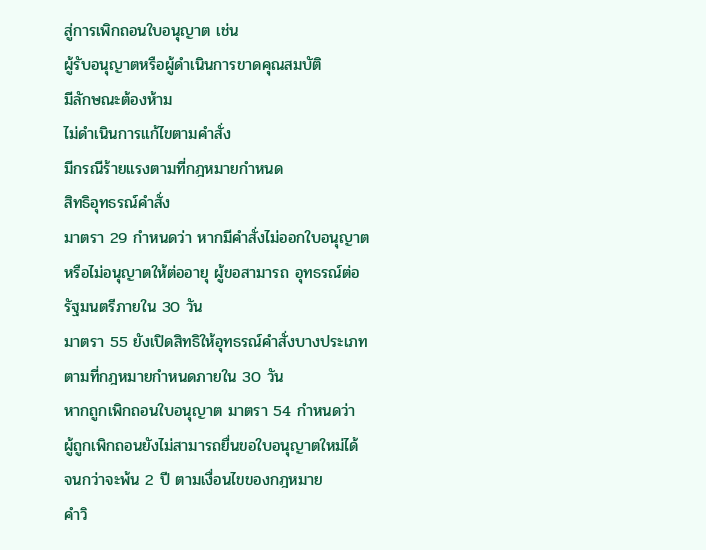สู่การเพิกถอนใบอนุญาต เช่น
ผู้รับอนุญาตหรือผู้ดำเนินการขาดคุณสมบัติ
มีลักษณะต้องห้าม
ไม่ดำเนินการแก้ไขตามคำสั่ง
มีกรณีร้ายแรงตามที่กฎหมายกำหนด
สิทธิอุทธรณ์คำสั่ง
มาตรา 29 กำหนดว่า หากมีคำสั่งไม่ออกใบอนุญาตหรือไม่อนุญาตให้ต่ออายุ ผู้ขอสามารถ อุทธรณ์ต่อรัฐมนตรีภายใน 30 วัน
มาตรา 55 ยังเปิดสิทธิให้อุทธรณ์คำสั่งบางประเภทตามที่กฎหมายกำหนดภายใน 30 วัน
หากถูกเพิกถอนใบอนุญาต มาตรา 54 กำหนดว่า ผู้ถูกเพิกถอนยังไม่สามารถยื่นขอใบอนุญาตใหม่ได้
จนกว่าจะพ้น 2 ปี ตามเงื่อนไขของกฎหมาย
คำวิ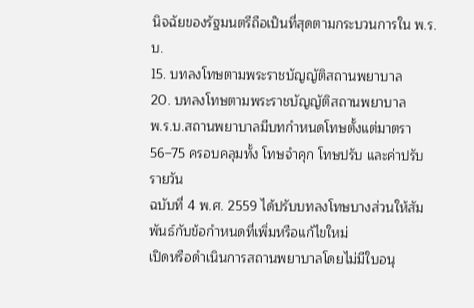นิจฉัยของรัฐมนตรีถือเป็นที่สุดตามกระบวนการใน พ.ร.บ.
15. บทลงโทษตามพระราชบัญญัติสถานพยาบาล
20. บทลงโทษตามพระราชบัญญัติสถานพยาบาล
พ.ร.บ.สถานพยาบาลมีบทกำหนดโทษตั้งแต่มาตรา 56–75 ครอบคลุมทั้ง โทษจำคุก โทษปรับ และค่าปรับรายวัน
ฉบับที่ 4 พ.ศ. 2559 ได้ปรับบทลงโทษบางส่วนให้สัมพันธ์กับข้อกำหนดที่เพิ่มหรือแก้ไขใหม่
เปิดหรือดำเนินการสถานพยาบาลโดยไม่มีใบอนุ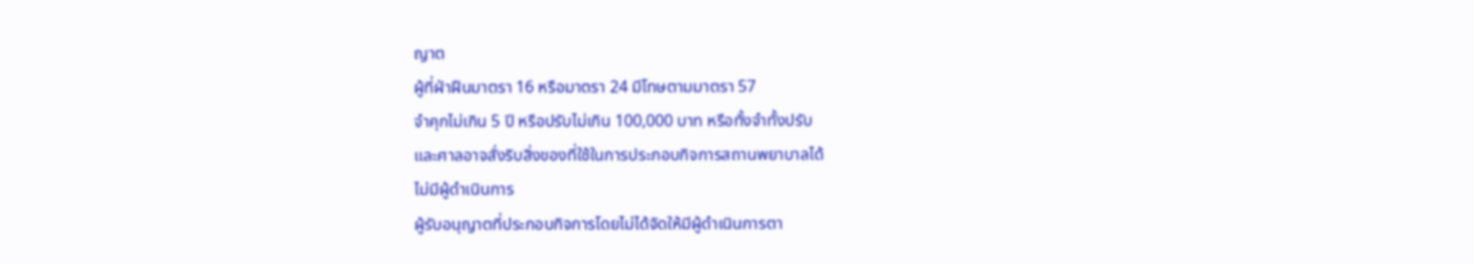ญาต
ผู้ที่ฝ่าฝืนมาตรา 16 หรือมาตรา 24 มีโทษตามมาตรา 57
จำคุกไม่เกิน 5 ปี หรือปรับไม่เกิน 100,000 บาท หรือทั้งจำทั้งปรับ
และศาลอาจสั่งริบสิ่งของที่ใช้ในการประกอบกิจการสถานพยาบาลได้
ไม่มีผู้ดำเนินการ
ผู้รับอนุญาตที่ประกอบกิจการโดยไม่ได้จัดให้มีผู้ดำเนินการตา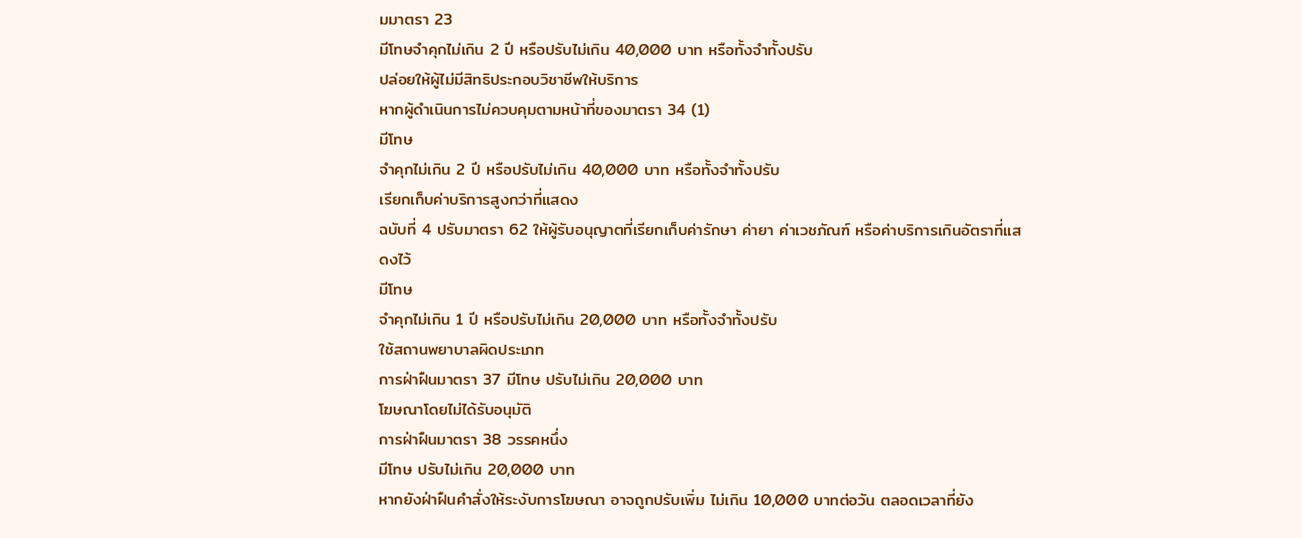มมาตรา 23
มีโทษจำคุกไม่เกิน 2 ปี หรือปรับไม่เกิน 40,000 บาท หรือทั้งจำทั้งปรับ
ปล่อยให้ผู้ไม่มีสิทธิประกอบวิชาชีพให้บริการ
หากผู้ดำเนินการไม่ควบคุมตามหน้าที่ของมาตรา 34 (1)
มีโทษ
จำคุกไม่เกิน 2 ปี หรือปรับไม่เกิน 40,000 บาท หรือทั้งจำทั้งปรับ
เรียกเก็บค่าบริการสูงกว่าที่แสดง
ฉบับที่ 4 ปรับมาตรา 62 ให้ผู้รับอนุญาตที่เรียกเก็บค่ารักษา ค่ายา ค่าเวชภัณฑ์ หรือค่าบริการเกินอัตราที่แสดงไว้
มีโทษ
จำคุกไม่เกิน 1 ปี หรือปรับไม่เกิน 20,000 บาท หรือทั้งจำทั้งปรับ
ใช้สถานพยาบาลผิดประเภท
การฝ่าฝืนมาตรา 37 มีโทษ ปรับไม่เกิน 20,000 บาท
โฆษณาโดยไม่ได้รับอนุมัติ
การฝ่าฝืนมาตรา 38 วรรคหนึ่ง
มีโทษ ปรับไม่เกิน 20,000 บาท
หากยังฝ่าฝืนคำสั่งให้ระงับการโฆษณา อาจถูกปรับเพิ่ม ไม่เกิน 10,000 บาทต่อวัน ตลอดเวลาที่ยัง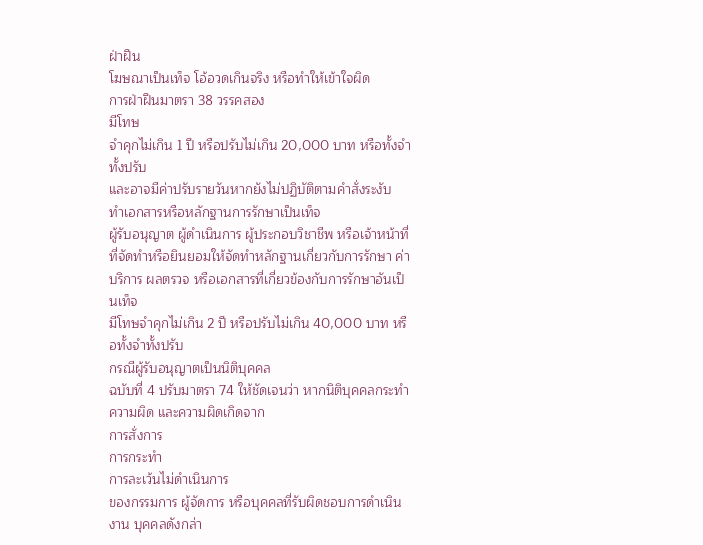ฝ่าฝืน
โฆษณาเป็นเท็จ โอ้อวดเกินจริง หรือทำให้เข้าใจผิด
การฝ่าฝืนมาตรา 38 วรรคสอง
มีโทษ
จำคุกไม่เกิน 1 ปี หรือปรับไม่เกิน 20,000 บาท หรือทั้งจำทั้งปรับ
และอาจมีค่าปรับรายวันหากยังไม่ปฏิบัติตามคำสั่งระงับ
ทำเอกสารหรือหลักฐานการรักษาเป็นเท็จ
ผู้รับอนุญาต ผู้ดำเนินการ ผู้ประกอบวิชาชีพ หรือเจ้าหน้าที่ที่จัดทำหรือยินยอมให้จัดทำหลักฐานเกี่ยวกับการรักษา ค่าบริการ ผลตรวจ หรือเอกสารที่เกี่ยวข้องกับการรักษาอันเป็นเท็จ
มีโทษจำคุกไม่เกิน 2 ปี หรือปรับไม่เกิน 40,000 บาท หรือทั้งจำทั้งปรับ
กรณีผู้รับอนุญาตเป็นนิติบุคคล
ฉบับที่ 4 ปรับมาตรา 74 ให้ชัดเจนว่า หากนิติบุคคลกระทำความผิด และความผิดเกิดจาก
การสั่งการ
การกระทำ
การละเว้นไม่ดำเนินการ
ของกรรมการ ผู้จัดการ หรือบุคคลที่รับผิดชอบการดำเนินงาน บุคคลดังกล่า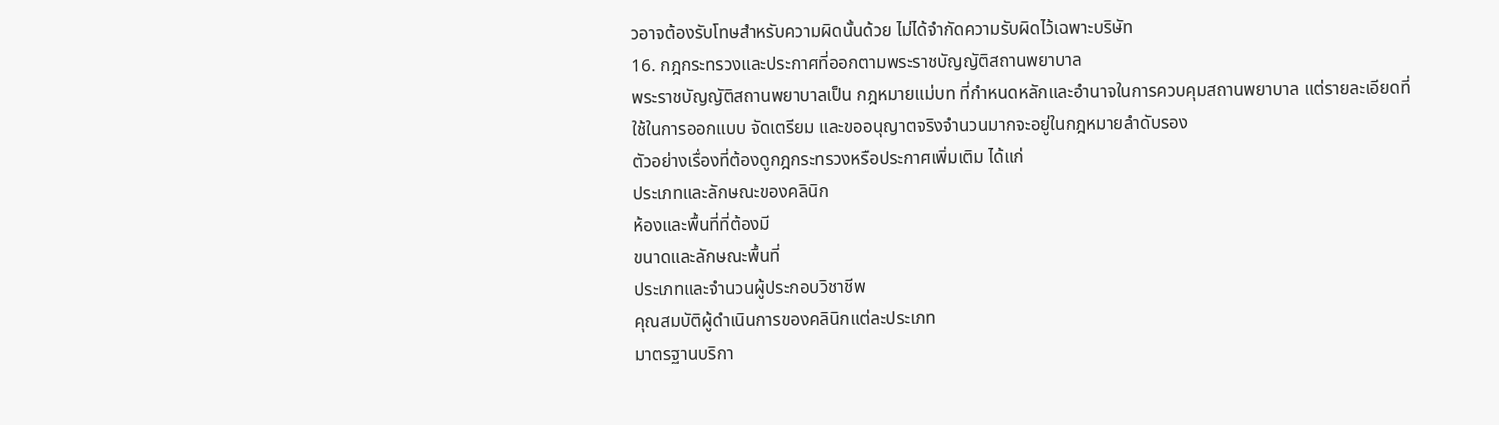วอาจต้องรับโทษสำหรับความผิดนั้นด้วย ไม่ได้จำกัดความรับผิดไว้เฉพาะบริษัท
16. กฎกระทรวงและประกาศที่ออกตามพระราชบัญญัติสถานพยาบาล
พระราชบัญญัติสถานพยาบาลเป็น กฎหมายแม่บท ที่กำหนดหลักและอำนาจในการควบคุมสถานพยาบาล แต่รายละเอียดที่ใช้ในการออกแบบ จัดเตรียม และขออนุญาตจริงจำนวนมากจะอยู่ในกฎหมายลำดับรอง
ตัวอย่างเรื่องที่ต้องดูกฎกระทรวงหรือประกาศเพิ่มเติม ได้แก่
ประเภทและลักษณะของคลินิก
ห้องและพื้นที่ที่ต้องมี
ขนาดและลักษณะพื้นที่
ประเภทและจำนวนผู้ประกอบวิชาชีพ
คุณสมบัติผู้ดำเนินการของคลินิกแต่ละประเภท
มาตรฐานบริกา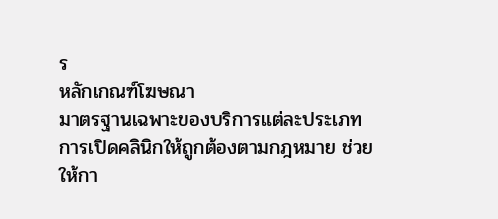ร
หลักเกณฑ์โฆษณา
มาตรฐานเฉพาะของบริการแต่ละประเภท
การเปิดคลินิกให้ถูกต้องตามกฎหมาย ช่วยให้กา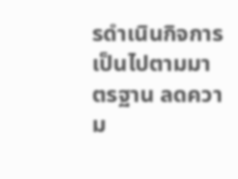รดำเนินกิจการเป็นไปตามมาตรฐาน ลดความ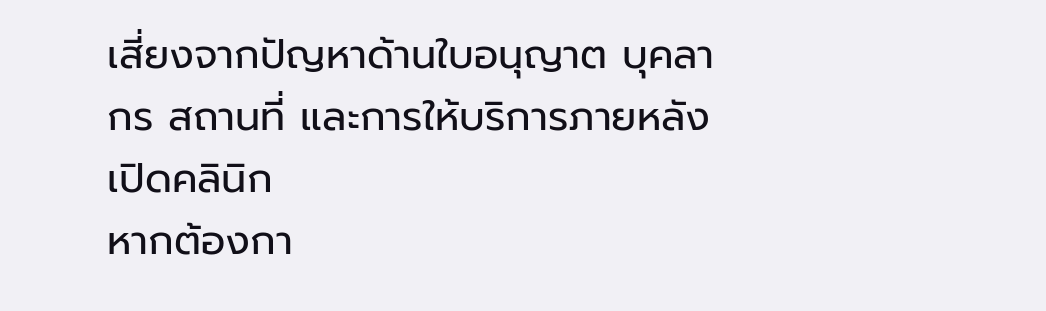เสี่ยงจากปัญหาด้านใบอนุญาต บุคลากร สถานที่ และการให้บริการภายหลังเปิดคลินิก
หากต้องกา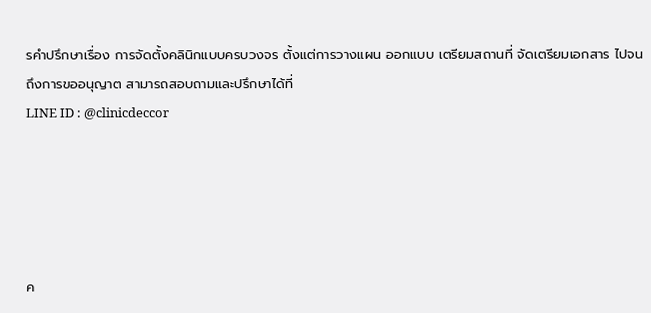รคำปรึกษาเรื่อง การจัดตั้งคลินิกแบบครบวงจร ตั้งแต่การวางแผน ออกแบบ เตรียมสถานที่ จัดเตรียมเอกสาร ไปจนถึงการขออนุญาต สามารถสอบถามและปรึกษาได้ที่
LINE ID : @clinicdeccor





ค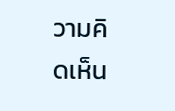วามคิดเห็น